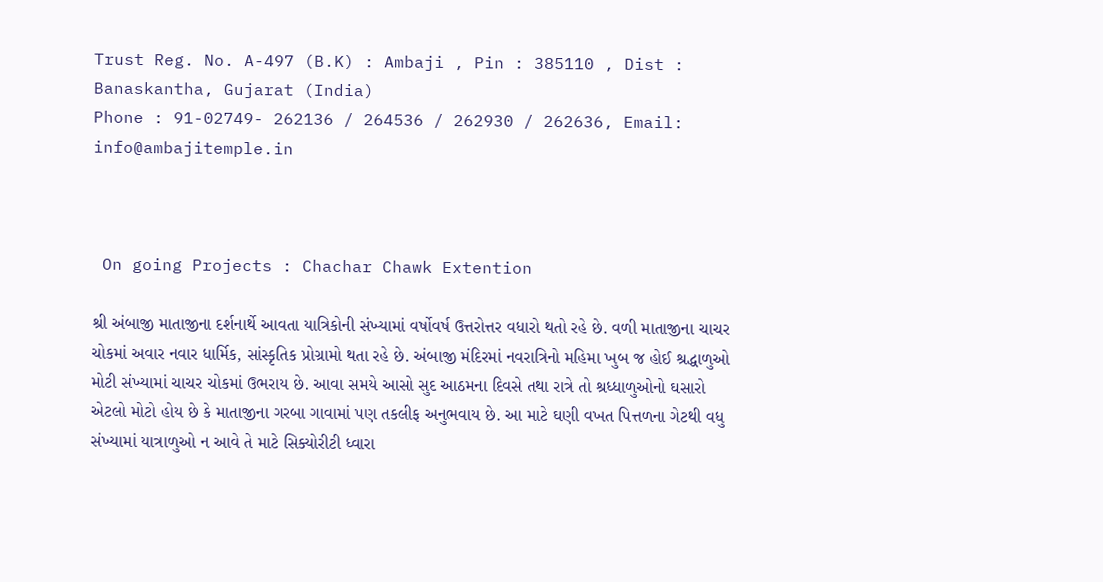Trust Reg. No. A-497 (B.K) : Ambaji , Pin : 385110 , Dist : Banaskantha, Gujarat (India)
Phone : 91-02749- 262136 / 264536 / 262930 / 262636, Email: info@ambajitemple.in



 On going Projects : Chachar Chawk Extention

શ્રી અંબાજી માતાજીના દર્શનાર્થે આવતા યાત્રિકોની સંખ્યામાં વર્ષોવર્ષ ઉત્તરોત્તર વધારો થતો રહે છે. વળી માતાજીના ચાચર ચોકમાં અવાર નવાર ધાર્મિક, સાંસ્કૃતિક પ્રોગ્રામો થતા રહે છે. અંબાજી મંદિરમાં નવરાત્રિનો મહિમા ખુબ જ હોઈ શ્રદ્ધાળુઓ મોટી સંખ્યામાં ચાચર ચોકમાં ઉભરાય છે. આવા સમયે આસો સુદ આઠમના દિવસે તથા રાત્રે તો શ્રધ્ધાળુઓનો ઘસારો એટલો મોટો હોય છે કે માતાજીના ગરબા ગાવામાં પણ તકલીફ અનુભવાય છે. આ માટે ઘણી વખત પિત્તળના ગેટથી વધુ સંખ્યામાં યાત્રાળુઓ ન આવે તે માટે સિક્યોરીટી ધ્વારા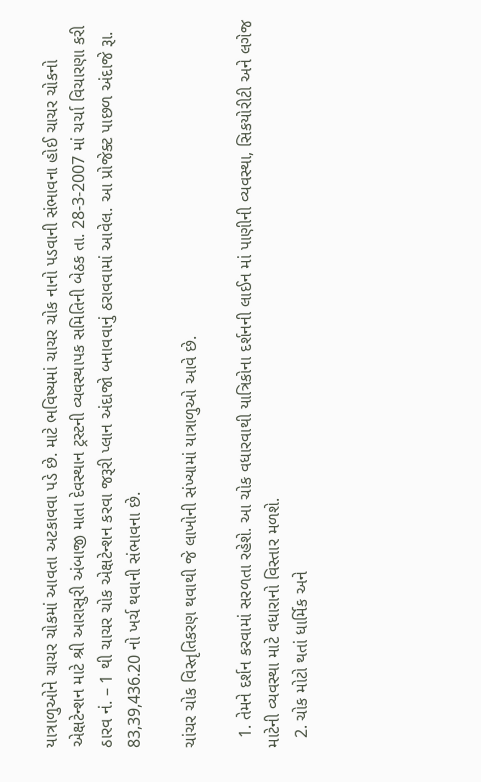યાત્રાળુઓને ચાચર ચોકમાં આવતા અટકાવવા પડે છે. માટે ભવિષ્યમાં ચાચર ચોક નાનો પડવાની સંભાવના હોઈ ચાચર ચોકનો એક્ષટેન્શન માટે શ્રી આરાસુરી અંબાજી માતા દેવસ્થાન ટ્રસ્ટની વ્યવસ્થાપક સમિતિની બેઠક તા. 28-3-2007 માં ચર્ચા વિચારણા કરી ઠારવ નં. – 1 થી ચાચર ચોક એક્ષટેન્શન કરવા જરૂરી પ્લાન અંદાજો બનાવવાનું ઠરાવવામાં આવેલ. આ પ્રોજેક્ટ પાછળ અંદાજે રૂા. 83,39,436.20 નો ખર્ચ થવાની સંભાવના છે.

ચાંચર ચોક વિસ્તૃતિકરણ થવાથી જે લાખોની સંખ્યામાં યાત્રાળુઓ આવે છે.

  1. તેમને દર્શન કરવામાં સરળતા રહેશે. આ ચોક વધારવાથી યાત્રિકોના દર્શનની લાઈન માં પાણીની વ્યવસ્થા, સિકયોરીટી અને લગેજ માટેની વ્યવસ્થા માટે વધારાનો વિસ્તાર મળશે.
  2. ચોક મોટો થતાં ધાર્મિક અને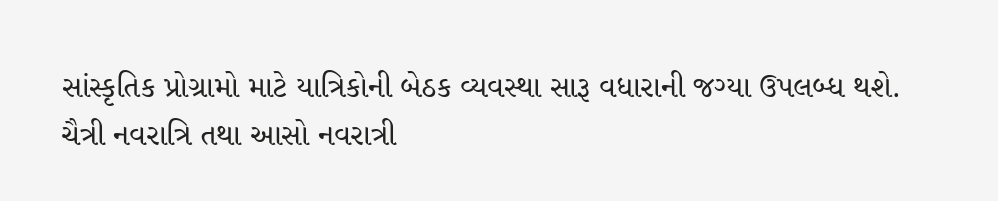સાંસ્કૃતિક પ્રોગ્રામો માટે યાત્રિકોની બેઠક વ્યવસ્થા સારૂ વધારાની જગ્યા ઉપલબ્ધ થશે.
ચૈત્રી નવરાત્રિ તથા આસો નવરાત્રી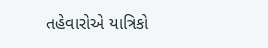તહેવારોએ યાત્રિકો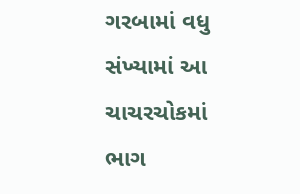ગરબામાં વધુ સંખ્યામાં આ ચાચરચોકમાં ભાગ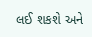લઈ શકશે અને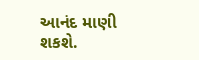આનંદ માણી શકશે.